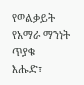የወልቃይት የአማራ ማንነት ጥያቁ
እሑድ፣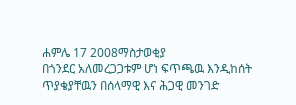ሐምሌ 17 2008ማስታወቂያ
በጎንደር አለመረጋጋቱም ሆነ ፍጥጫዉ እንዲከሰት ጥያቄያቸዉን በሰላማዊ እና ሕጋዊ መንገድ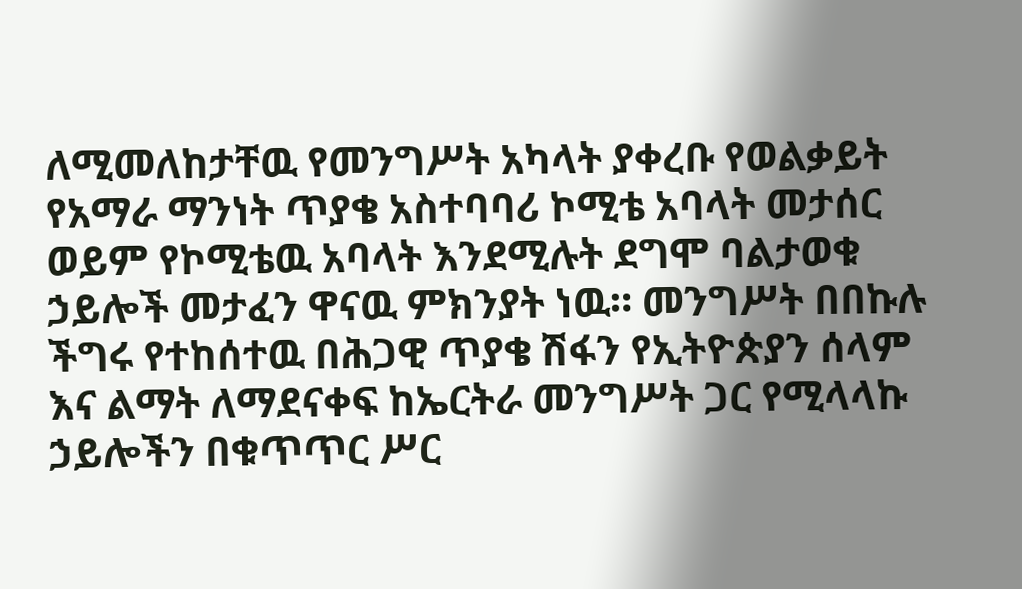ለሚመለከታቸዉ የመንግሥት አካላት ያቀረቡ የወልቃይት የአማራ ማንነት ጥያቄ አስተባባሪ ኮሚቴ አባላት መታሰር ወይም የኮሚቴዉ አባላት እንደሚሉት ደግሞ ባልታወቁ ኃይሎች መታፈን ዋናዉ ምክንያት ነዉ። መንግሥት በበኩሉ ችግሩ የተከሰተዉ በሕጋዊ ጥያቄ ሽፋን የኢትዮጵያን ሰላም እና ልማት ለማደናቀፍ ከኤርትራ መንግሥት ጋር የሚላላኩ ኃይሎችን በቁጥጥር ሥር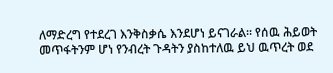ለማድረግ የተደረገ እንቅስቃሴ እንደሆነ ይናገራል። የሰዉ ሕይወት መጥፋትንም ሆነ የንብረት ጉዳትን ያስከተለዉ ይህ ዉጥረት ወደ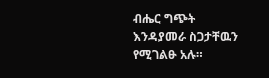ብሔር ግጭት እንዳያመራ ስጋታቸዉን የሚገልፁ አሉ።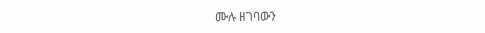ሙሉ ዘገባውን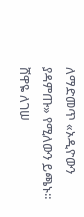ለማድመጥ «ኦዲዮውን ያዳምጡ» የሚለውን ይጫኑ።
ሸዋዬ ለገሠ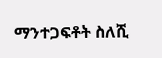ማንተጋፍቶት ስለሺ